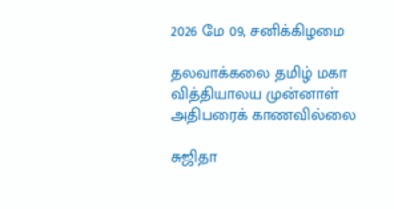2026 மே 09, சனிக்கிழமை

தலவாக்கலை தமிழ் மகா வித்தியாலய முன்னாள் அதிபரைக் காணவில்லை

சுஜிதா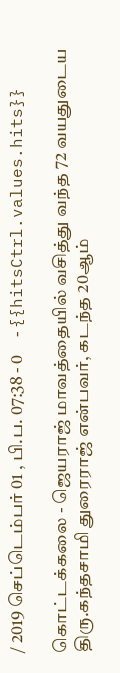/ 2019 செப்டெம்பர் 01 , பி.ப. 07:38 - 0     - {{hitsCtrl.values.hits}}

கொட்டக்கலை - ஜெயராஜ் மாவத்தையில் வசித்து வந்த 72 வயதுடைய திரு.கந்தசாமி துரைராஜ் என்பவர், கடந்த 20ஆம்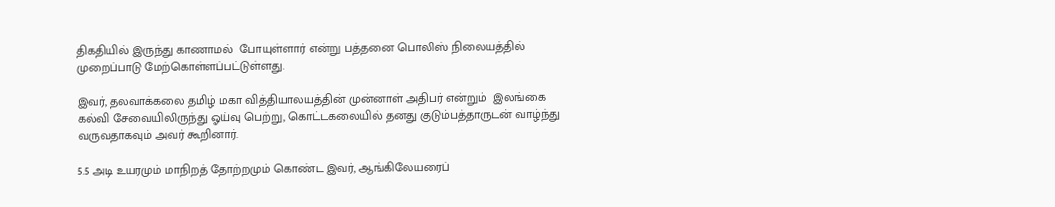திகதியில் இருந்து காணாமல்  போயுள்ளார் என்று பத்தனை பொலிஸ் நிலையத்தில் முறைப்பாடு மேற்கொள்ளப்பட்டுள்ளது.

இவர், தலவாக்கலை தமிழ் மகா வித்தியாலயத்தின் முன்னாள் அதிபர் என்றும்  இலங்கை கல்வி சேவையிலிருந்து ஓய்வு பெற்று, கொட்டகலையில் தனது குடும்பத்தாருடன் வாழ்ந்து வருவதாகவும் அவர் கூறினார்.

5.5 அடி உயரமும் மாநிறத் தோற்றமும் கொண்ட இவர், ஆங்கிலேயரைப்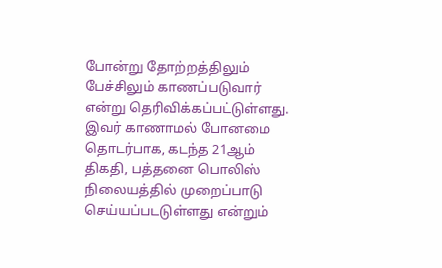போன்று தோற்றத்திலும் பேச்சிலும் காணப்படுவார் என்று தெரிவிக்கப்பட்டுள்ளது. இவர் காணாமல் போனமை தொடர்பாக, கடந்த 21ஆம் திகதி, பத்தனை பொலிஸ் நிலையத்தில் முறைப்பாடு செய்யப்படடுள்ளது என்றும்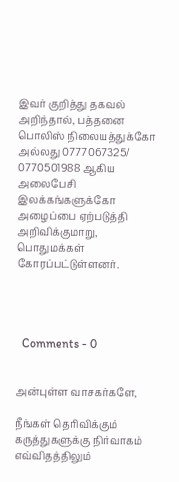இவர் குறித்து தகவல் அறிந்தால், பத்தனை பொலிஸ் நிலையத்துக்கோ  அல்லது 0777067325/ 0770501988 ஆகிய அலைபேசி இலக்கங்களுக்கோ அழைப்பை ஏற்படுத்தி அறிவிக்குமாறு, பொதுமக்கள் கோரப்பட்டுள்ளனர்.




  Comments - 0


அன்புள்ள வாசகர்களே,

நீங்கள் தெரிவிக்கும் கருத்துகளுக்கு நிர்வாகம் எவ்விதத்திலும்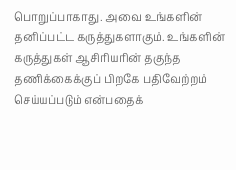பொறுப்பாகாது. அவை உங்களின் தனிப்பட்ட கருத்துகளாகும். உங்களின் கருத்துகள் ஆசிரியரின் தகுந்த தணிக்கைக்குப் பிறகே பதிவேற்றம் செய்யப்படும் என்பதைக்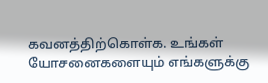கவனத்திற்கொள்க. உங்கள் யோசனைகளையும் எங்களுக்கு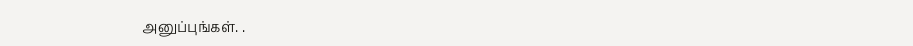அனுப்புங்கள். .